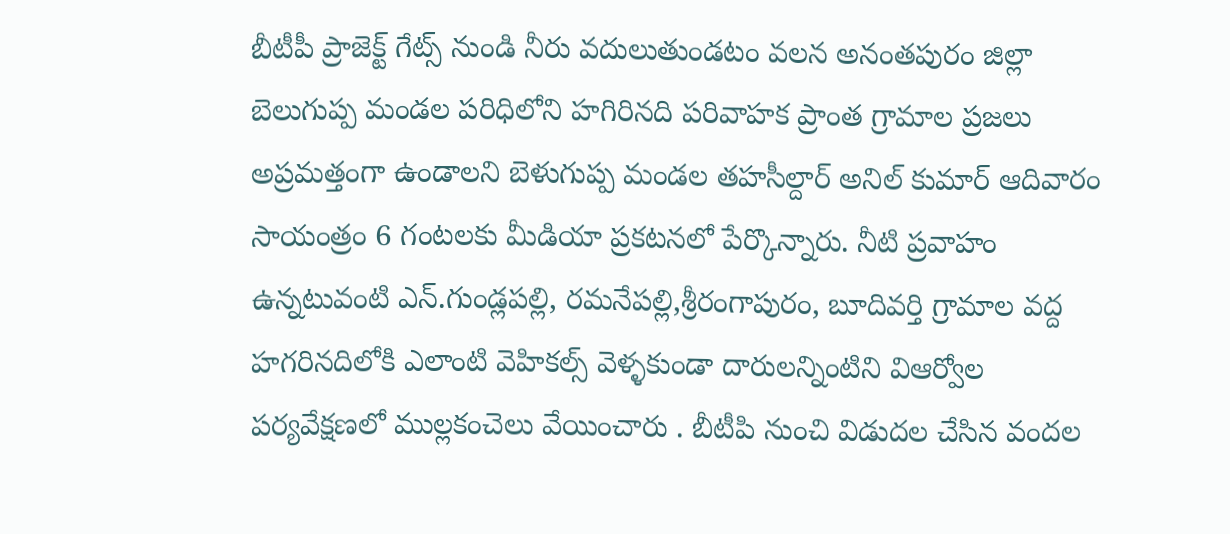బీటీపీ ప్రాజెక్ట్ గేట్స్ నుండి నీరు వదులుతుండటం వలన అనంతపురం జిల్లా బెలుగుప్ప మండల పరిధిలోని హగిరినది పరివాహక ప్రాంత గ్రామాల ప్రజలు అప్రమత్తంగా ఉండాలని బెళుగుప్ప మండల తహసీల్దార్ అనిల్ కుమార్ ఆదివారం సాయంత్రం 6 గంటలకు మీడియా ప్రకటనలో పేర్కొన్నారు. నీటి ప్రవాహం ఉన్నటువంటి ఎన్.గుండ్లపల్లి, రమనేపల్లి,శ్రీరంగాపురం, బూదివర్తి గ్రామాల వద్ద హగరినదిలోకి ఎలాంటి వెహికల్స్ వెళ్ళకుండా దారులన్నింటిని విఆర్వోల పర్యవేక్షణలో ముల్లకంచెలు వేయించారు . బీటీపి నుంచి విడుదల చేసిన వందల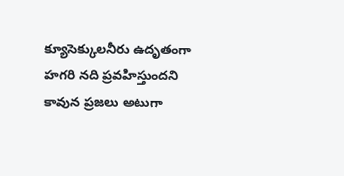క్యూసెక్కులనీరు ఉదృతంగా హగరి నది ప్రవహిస్తుందని కావున ప్రజలు అటుగా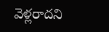వెళ్లరాదని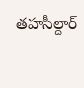తహసీల్దార్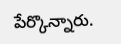పేర్కొన్నారు.